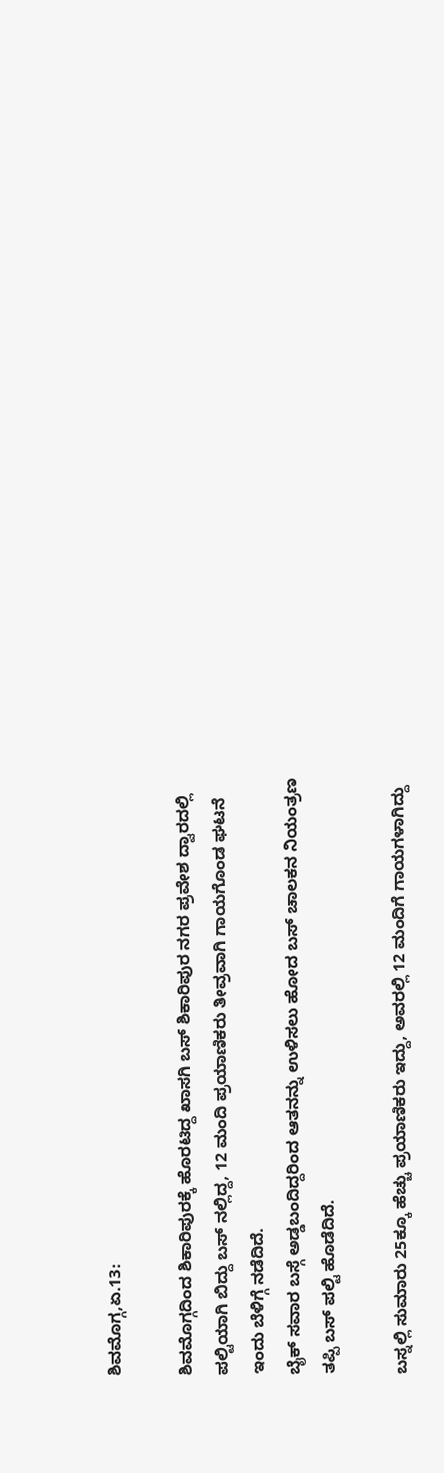ಶಿವಮೊಗ್ಗ,ಏ.13:

ಶಿವಮೊಗ್ಗದಿಂದ ಶಿಕಾರಿಪುರಕ್ಕೆ ಹೊರಟಿದ್ದ ಖಾಸಗಿ ಬಸ್ ಶಿಕಾರಿಪುರ ನಗರ ಪ್ರವೇಶ ದ್ವಾರದಲ್ಲಿ ಪಲ್ಟಿಯಾಗಿ ಬಿದ್ದು ಬಸ್ ನಲ್ಲಿದ್ದ, 12 ಮಂದಿ ಪ್ರಯಾಣಿಕರು ತೀವ್ರವಾಗಿ ಗಾಯಗೊಂಡ ಘಟನೆ ಇಂದು ಬೆಳಿಗ್ಗೆ ನಡೆದಿದೆ.
ಬೈಕ್ ಸವಾರ ಬಸ್ಗೆ ಅಡ್ಡಬಂದಿದ್ದರಿಂದ ಆತನನ್ನು ಉಳಿಸಲು ಹೋದ ಬಸ್ ಚಾಲಕನ ನಿಯಂತ್ರಣ ತಪ್ಪಿ ಬಸ್ ಪಲ್ಟಿ ಹೊಡೆದಿದೆ.

ಬಸ್ನಲ್ಲಿ ಸುಮಾರು 25ಕ್ಕೂ ಹೆಚ್ಚು ಪ್ರಯಾಣಿಕರು ಇದ್ದು, ಅವರಲ್ಲಿ 12 ಮಂದಿಗೆ ಗಾಯಗಳಾಗಿದ್ದು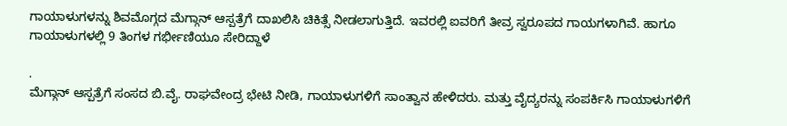ಗಾಯಾಳುಗಳನ್ನು ಶಿವಮೊಗ್ಗದ ಮೆಗ್ಗಾನ್ ಆಸ್ಪತ್ರೆಗೆ ದಾಖಲಿಸಿ ಚಿಕಿತ್ಸೆ ನೀಡಲಾಗುತ್ತಿದೆ. ಇವರಲ್ಲಿ ಐವರಿಗೆ ತೀವ್ರ ಸ್ವರೂಪದ ಗಾಯಗಳಾಗಿವೆ. ಹಾಗೂ ಗಾಯಾಳುಗಳಲ್ಲಿ 9 ತಿಂಗಳ ಗರ್ಭೀಣಿಯೂ ಸೇರಿದ್ದಾಳೆ

.
ಮೆಗ್ಗಾನ್ ಆಸ್ಪತ್ರೆಗೆ ಸಂಸದ ಬಿ.ವೈ. ರಾಘವೇಂದ್ರ ಭೇಟಿ ನೀಡಿ, ಗಾಯಾಳುಗಳಿಗೆ ಸಾಂತ್ವಾನ ಹೇಳಿದರು. ಮತ್ತು ವೈದ್ಯರನ್ನು ಸಂಪರ್ಕಿಸಿ ಗಾಯಾಳುಗಳಿಗೆ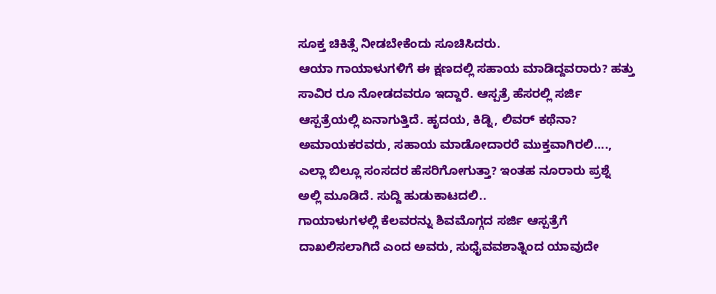ಸೂಕ್ತ ಚಿಕಿತ್ಸೆ ನೀಡಬೇಕೆಂದು ಸೂಚಿಸಿದರು.
ಆಯಾ ಗಾಯಾಳುಗಳಿಗೆ ಈ ಕ್ಷಣದಲ್ಲಿ ಸಹಾಯ ಮಾಡಿದ್ದವರಾರು? ಹತ್ತು ಸಾವಿರ ರೂ ನೋಡದವರೂ ಇದ್ದಾರೆ. ಆಸ್ಪತ್ರೆ ಹೆಸರಲ್ಲಿ ಸರ್ಜಿ ಆಸ್ಪತ್ರೆಯಲ್ಲಿ ಏನಾಗುತ್ತಿದೆ. ಹೃದಯ, ಕಿಡ್ನಿ, ಲಿವರ್ ಕಥೆನಾ? ಅಮಾಯಕರವರು, ಸಹಾಯ ಮಾಡೋದಾರರೆ ಮುಕ್ತವಾಗಿರಲಿ…., ಎಲ್ಲಾ ಬಿಲ್ಲೂ ಸಂಸದರ ಹೆಸರಿಗೋಗುತ್ತಾ? ಇಂತಹ ನೂರಾರು ಪ್ರಶ್ನೆ ಅಲ್ಲಿ ಮೂಡಿದೆ. ಸುದ್ದಿ ಹುಡುಕಾಟದಲಿ..
ಗಾಯಾಳುಗಳಲ್ಲಿ ಕೆಲವರನ್ನು ಶಿವಮೊಗ್ಗದ ಸರ್ಜಿ ಆಸ್ಪತ್ರೆಗೆ ದಾಖಲಿಸಲಾಗಿದೆ ಎಂದ ಅವರು, ಸುಧೈವವಶಾತ್ನಿಂದ ಯಾವುದೇ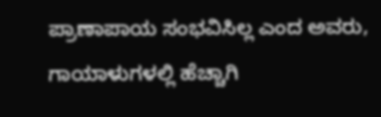ಪ್ರಾಣಾಪಾಯ ಸಂಭವಿಸಿಲ್ಲ ಎಂದ ಅವರು, ಗಾಯಾಳುಗಳಲ್ಲಿ ಹೆಚ್ಚಾಗಿ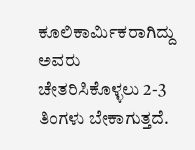ಕೂಲಿಕಾರ್ಮಿಕರಾಗಿದ್ದು ಅವರು ಚೇತರಿಸಿಕೊಳ್ಳಲು 2-3 ತಿಂಗಳು ಬೇಕಾಗುತ್ತದೆ.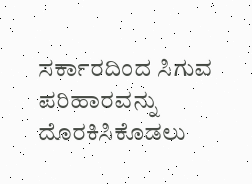ಸರ್ಕಾರದಿಂದ ಸಿಗುವ ಪರಿಹಾರವನ್ನು ದೊರಕಿಸಿಕೊಡಲು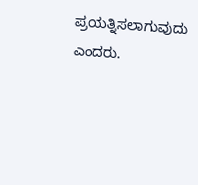ಪ್ರಯತ್ನಿಸಲಾಗುವುದು ಎಂದರು.